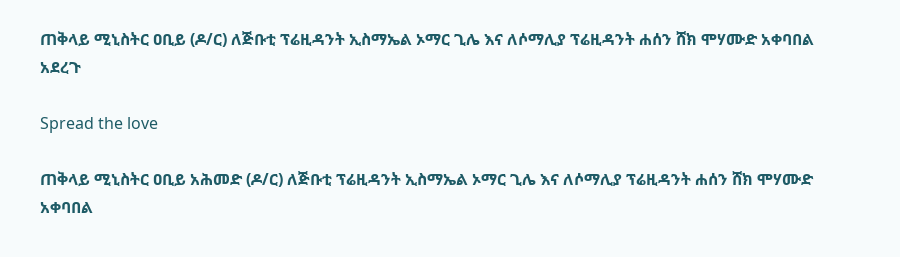ጠቅላይ ሚኒስትር ዐቢይ (ዶ/ር) ለጅቡቲ ፕሬዚዳንት ኢስማኤል ኦማር ጊሌ እና ለሶማሊያ ፕሬዚዳንት ሐሰን ሸክ ሞሃሙድ አቀባበል አደረጉ

Spread the love

ጠቅላይ ሚኒስትር ዐቢይ አሕመድ (ዶ/ር) ለጅቡቲ ፕሬዚዳንት ኢስማኤል ኦማር ጊሌ እና ለሶማሊያ ፕሬዚዳንት ሐሰን ሸክ ሞሃሙድ አቀባበል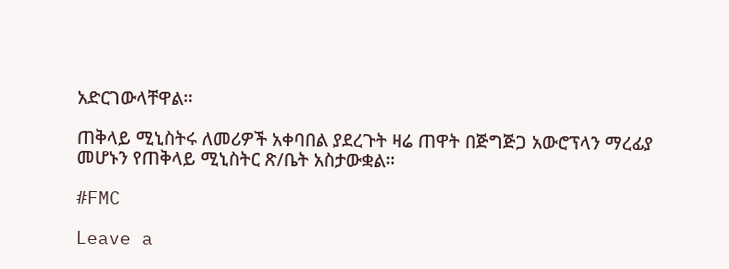አድርገውላቸዋል።

ጠቅላይ ሚኒስትሩ ለመሪዎች አቀባበል ያደረጉት ዛሬ ጠዋት በጅግጅጋ አውሮፕላን ማረፊያ መሆኑን የጠቅላይ ሚኒስትር ጽ/ቤት አስታውቋል።

#FMC

Leave a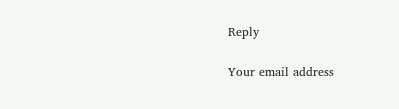Reply

Your email address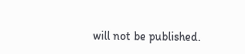will not be published.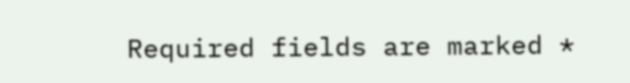Required fields are marked *